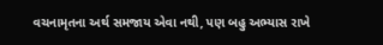વચનામૃતના અર્થ સમજાય એવા નથી, પણ બહુ અભ્‍યાસ રાખે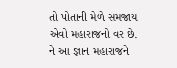તો પોતાની મેળે સમજાય એવો મહારાજનો વર છે. ને આ જ્ઞાન મહારાજને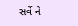સર્વે ને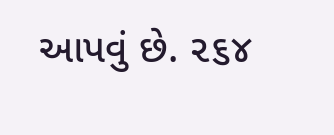આપવું છે. ૨૬૪